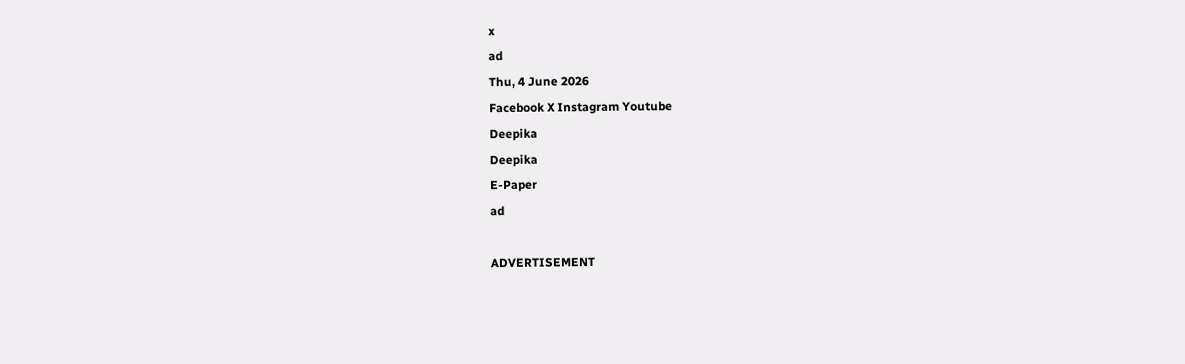x
ad
Thu, 4 June 2026
Facebook X Instagram Youtube
Deepika
Deepika
E-Paper
ad

ADVERTISEMENT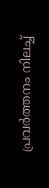പ്രവർത്തനം നിലച്ച്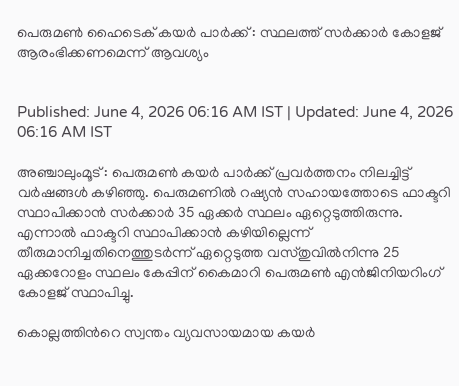പെരുമൺ ഹൈടെക് കയർ പാർക്ക് : സ്ഥലത്ത് സർക്കാർ കോളജ് ആരംഭിക്കണമെന്ന് ആവശ്യം


Published: June 4, 2026 06:16 AM IST | Updated: June 4, 2026 06:16 AM IST

അഞ്ചാലുംമൂട് : പെരുമൺ കയർ പാർക്ക് പ്രവർത്തനം നിലച്ചിട്ട് വർഷങ്ങൾ കഴിഞ്ഞു. പെരുമണിൽ റഷ്യൻ സഹായത്തോടെ ഫാക്ടറി സ്ഥാപിക്കാൻ സർക്കാർ 35 ഏക്കർ സ്ഥലം ഏറ്റെടുത്തിരുന്നു. എന്നാൽ ഫാക്ടറി സ്ഥാപിക്കാൻ കഴിയില്ലെന്ന് തീരുമാനിച്ചതിനെത്തുടർന്ന് ഏറ്റെടുത്ത വസ്തുവിൽനിന്നു 25 ഏക്കറോളം സ്ഥലം കേപ്പിന് കൈമാറി പെരുമൺ എൻജിനിയറിംഗ് കോളജ് സ്ഥാപിച്ചു.

കൊല്ലത്തിന്‍റെ സ്വന്തം വ്യവസായമായ കയർ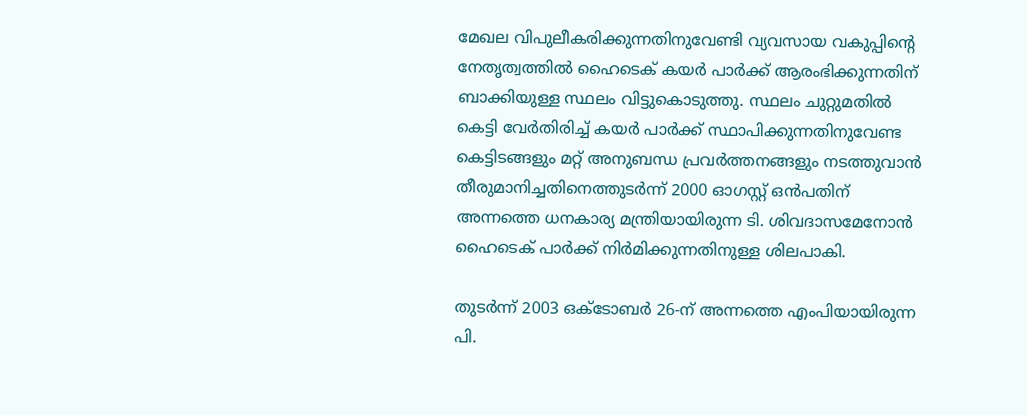മേഖല വിപുലീകരിക്കുന്നതിനുവേണ്ടി വ്യവസായ വകുപ്പിന്‍റെ നേതൃത്വത്തിൽ ഹൈടെക് കയർ പാർക്ക് ആരംഭിക്കുന്നതിന് ബാക്കിയുള്ള സ്ഥലം വിട്ടുകൊടുത്തു. സ്ഥലം ചുറ്റുമതിൽ കെട്ടി വേർതിരിച്ച് കയർ പാർക്ക് സ്ഥാപിക്കുന്നതിനുവേണ്ട കെട്ടിടങ്ങളും മറ്റ് അനുബന്ധ പ്രവർത്തനങ്ങളും നടത്തുവാൻ തീരുമാനിച്ചതിനെത്തുടർന്ന് 2000 ഓഗസ്റ്റ് ഒൻപതിന് അന്നത്തെ ധനകാര്യ മന്ത്രിയായിരുന്ന ടി. ശിവദാസമേനോൻ ഹൈടെക് പാർക്ക് നിർമിക്കുന്നതിനുള്ള ശിലപാകി.

തുടർന്ന് 2003 ഒക്ടോബർ 26-ന് അന്നത്തെ എംപിയായിരുന്ന പി.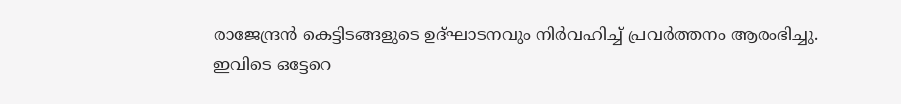രാജേന്ദ്രൻ കെട്ടിടങ്ങളുടെ ഉദ്ഘാടനവും നിർവഹിച്ച് പ്രവർത്തനം ആരംഭിച്ചു. ഇവിടെ ഒട്ടേറെ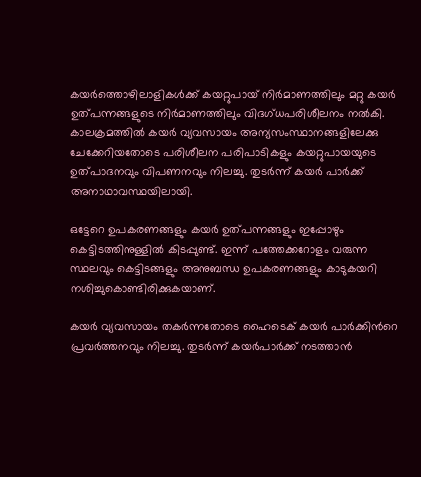കയർത്തൊഴിലാളികൾക്ക് കയറ്റുപായ് നിർമാണത്തിലും മറ്റു കയർ ഉത്‌പന്നങ്ങളുടെ നിർമാണത്തിലും വിദഗ്ധപരിശീലനം നൽകി. കാലക്രമത്തിൽ കയർ വ്യവസായം അന്യസംസ്ഥാനങ്ങളിലേക്കു ചേക്കേറിയതോടെ പരിശീലന പരിപാടികളും കയറ്റുപായയുടെ ഉത്‌പാദനവും വിപണനവും നിലച്ചു. തുടർന്ന് കയർ പാർക്ക് അനാഥാവസ്ഥയിലായി.

ഒട്ടേറെ ഉപകരണങ്ങളും കയർ ഉത്‌പന്നങ്ങളും ഇപ്പോഴും കെട്ടിടത്തിനുള്ളിൽ കിടപ്പുണ്ട്. ഇന്ന് പത്തേക്കറോളം വരുന്ന സ്ഥലവും കെട്ടിടങ്ങളും അനുബന്ധ ഉപകരണങ്ങളും കാടുകയറി നശിച്ചുകൊണ്ടിരിക്കുകയാണ്.

കയർ വ്യവസായം തകർന്നതോടെ ഹൈടെക് കയർ പാർക്കിന്‍റെ പ്രവർത്തനവും നിലച്ചു. തുടർന്ന് കയർപാർക്ക് നടത്താൻ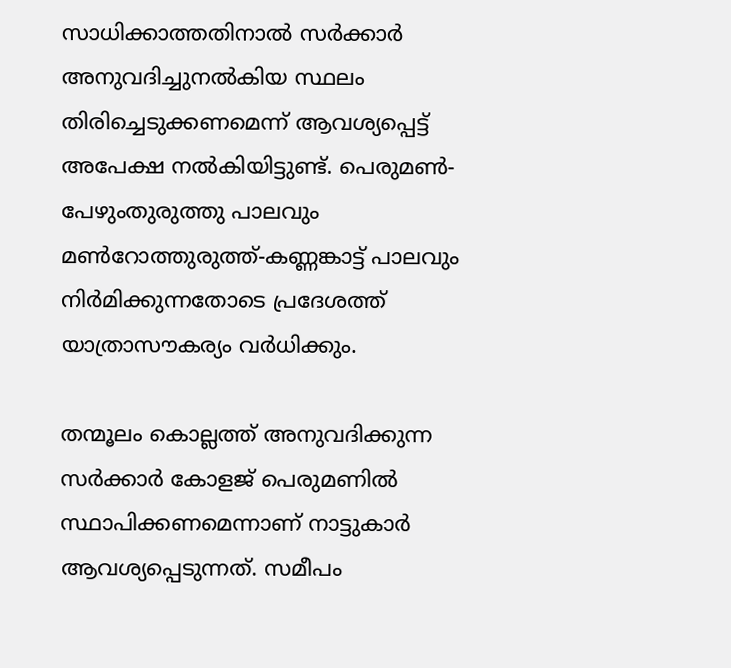സാധിക്കാത്തതിനാൽ സർക്കാർ അനുവദിച്ചുനൽകിയ സ്ഥലം തിരിച്ചെടുക്കണമെന്ന് ആവശ്യപ്പെട്ട് അപേക്ഷ നൽകിയിട്ടുണ്ട്. പെരുമൺ-പേഴുംതുരുത്തു പാലവും മൺറോത്തുരുത്ത്-കണ്ണങ്കാട്ട് പാലവും നിർമിക്കുന്നതോടെ പ്രദേശത്ത് യാത്രാസൗകര്യം വർധിക്കും.

തന്മൂലം കൊല്ലത്ത് അനുവദിക്കുന്ന സർക്കാർ കോളജ് പെരുമണിൽ സ്ഥാപിക്കണമെന്നാണ് നാട്ടുകാർ ആവശ്യപ്പെടുന്നത്. സമീപം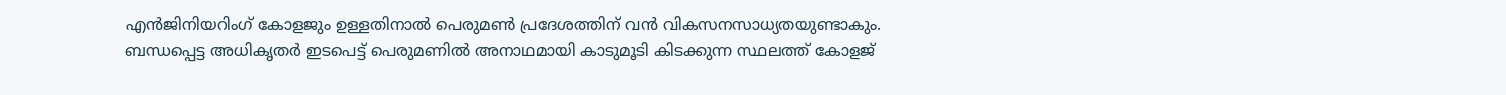എൻജിനിയറിംഗ് കോളജും ഉള്ളതിനാൽ പെരുമൺ പ്രദേശത്തിന് വൻ വികസനസാധ്യതയുണ്ടാകും. ബന്ധപ്പെട്ട അധികൃതർ ഇടപെട്ട് പെരുമണിൽ അനാഥമായി കാടുമൂടി കിടക്കുന്ന സ്ഥലത്ത് കോളജ്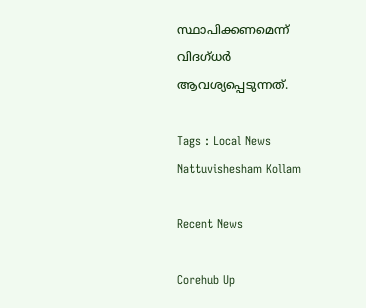സ്ഥാപിക്കണമെന്ന് വിദഗ്ധർ ആവശ്യപ്പെടുന്നത്.

Tags : Local News Nattuvishesham Kollam

Recent News

Corehub Up